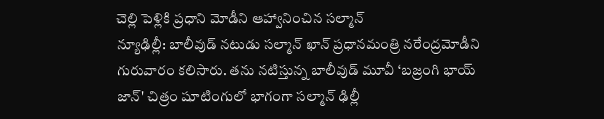చెల్లి పెళ్లికి ప్రధాని మోడీని ఆహ్వానించిన సల్మాన్
న్యూఢిల్లీ: బాలీవుడ్ నటుడు సల్మాన్ ఖాన్ ప్రధానమంత్రి నరేంద్రమోడీని గురువారం కలిసారు. తను నటిస్తున్న బాలీవుడ్ మూవీ ‘బజ్రంగి భాయ్ జాన్' చిత్రం షూటింగులో భాగంగా సల్మాన్ ఢిల్లీ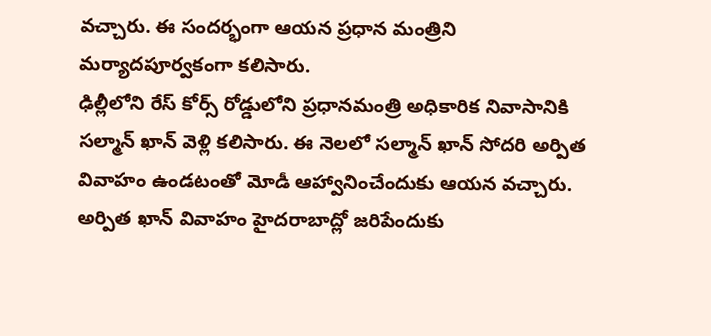వచ్చారు. ఈ సందర్భంగా ఆయన ప్రధాన మంత్రిని మర్యాదపూర్వకంగా కలిసారు.
ఢిల్లీలోని రేస్ కోర్స్ రోడ్డులోని ప్రధానమంత్రి అధికారిక నివాసానికి సల్మాన్ ఖాన్ వెళ్లి కలిసారు. ఈ నెలలో సల్మాన్ ఖాన్ సోదరి అర్పిత వివాహం ఉండటంతో మోడీ ఆహ్వానించేందుకు ఆయన వచ్చారు. అర్పిత ఖాన్ వివాహం హైదరాబాద్లో జరిపేందుకు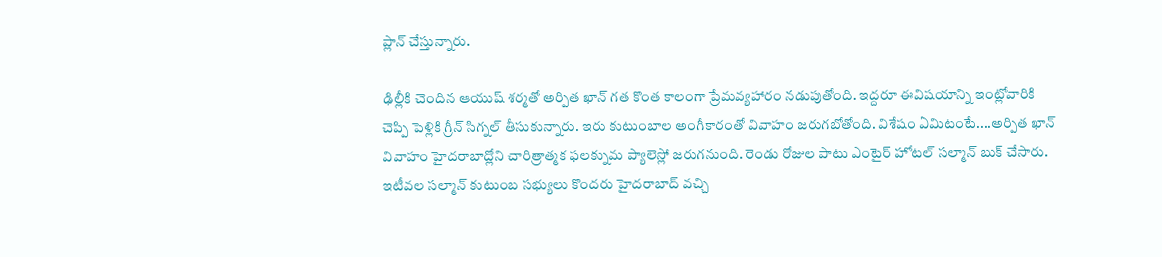ప్లాన్ చేస్తున్నారు.

ఢిల్లీకి చెందిన ఆయుష్ శర్మతో అర్పిత ఖాన్ గత కొంత కాలంగా ప్రేమవ్యహారం నడుపుతోంది. ఇద్దరూ ఈవిషయాన్ని ఇంట్లోవారికి చెప్పి పెళ్లికి గ్రీన్ సిగ్నల్ తీసుకున్నారు. ఇరు కుటుంబాల అంగీకారంతో వివాహం జరుగబోతోంది. విశేషం ఏమిటంటే....అర్పిత ఖాన్ వివాహం హైదరాబాద్లోని చారిత్రాత్మక ఫలక్నుమ ప్యాలెస్లో జరుగనుంది. రెండు రోజుల పాటు ఎంటైర్ హోటల్ సల్మాన్ బుక్ చేసారు. ఇటీవల సల్మాన్ కుటుంబ సభ్యులు కొందరు హైదరాబాద్ వచ్చి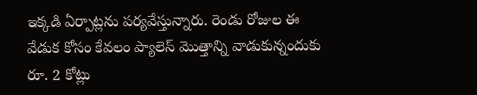ఇక్కడి ఏర్పాట్లను పర్యవేస్తున్నారు. రెండు రోజుల ఈ వేడుక కోసం కేవలం ప్యాలెస్ మొత్తాన్ని వాడుకున్నందుకు రూ. 2 కోట్లు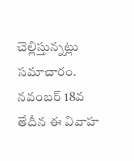చెల్లిస్తున్నట్లు సమాచారం.
నవంబర్ 18వ తేదీన ఈ వివాహ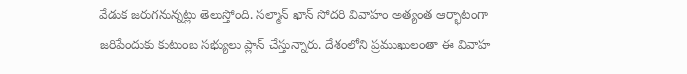వేడుక జరుగనున్నట్లు తెలుస్తోంది. సల్మాన్ ఖాన్ సోదరి వివాహం అత్యంత ఆర్భాటంగా జరిపేందుకు కుటుంబ సభ్యులు ప్లాన్ చేస్తున్నారు. దేశంలోని ప్రముఖులంతా ఈ వివాహ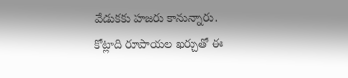వేడుకకు హజరు కానున్నారు. కోట్లాది రూపాయల ఖర్చుతో ఈ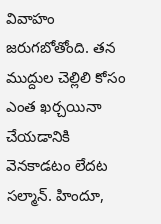వివాహం జరుగబోతోంది. తన ముద్దుల చెల్లిలి కోసం ఎంత ఖర్చయినా చేయడానికి వెనకాడటం లేదట సల్మాన్. హిందూ,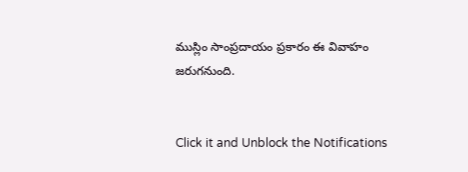ముస్లిం సాంప్రదాయం ప్రకారం ఈ వివాహం జరుగనుంది.


Click it and Unblock the Notifications